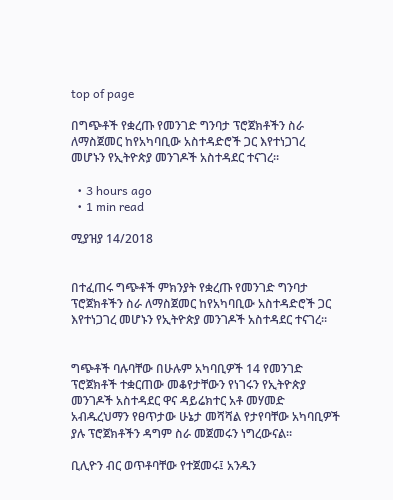top of page

በግጭቶች የቋረጡ የመንገድ ግንባታ ፕሮጀክቶችን ስራ ለማስጀመር ከየአካባቢው አስተዳድሮች ጋር እየተነጋገረ መሆኑን የኢትዮጵያ መንገዶች አስተዳደር ተናገረ።

  • 3 hours ago
  • 1 min read

ሚያዝያ 14/2018


በተፈጠሩ ግጭቶች ምክንያት የቋረጡ የመንገድ ግንባታ ፕሮጀክቶችን ስራ ለማስጀመር ከየአካባቢው አስተዳድሮች ጋር እየተነጋገረ መሆኑን የኢትዮጵያ መንገዶች አስተዳደር ተናገረ።


ግጭቶች ባሉባቸው በሁሉም አካባቢዎች 14 የመንገድ ፕሮጀክቶች ተቋርጠው መቆየታቸውን የነገሩን የኢትዮጵያ መንገዶች አስተዳደር ዋና ዳይሬክተር አቶ መሃመድ አብዱረህማን የፀጥታው ሁኔታ መሻሻል የታየባቸው አካባቢዎች ያሉ ፕሮጀክቶችን ዳግም ስራ መጀመሩን ነግረውናል።

ቢሊዮን ብር ወጥቶባቸው የተጀመሩ፤ አንዱን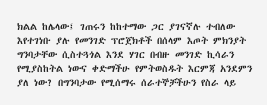ክልል ከሌላው፤ ገጠሩን ከከተማው ጋር ያገናኛሉ ተብለው እየተገነቡ ያሉ የመንገድ ፕሮጀክቶች በሰላም እጦት ምክንያት ግንባታቸው ሲስተጓጎል እንደ ሃገር በብዙ መንገድ ኪሳራን የሚያስከትል ነውና ቀድማችሁ የምትወስዱት እርምጃ አንደምን ያለ ነው? በግንባታው የሚሰማሩ ሰራተኞቻችሁን የስራ ላይ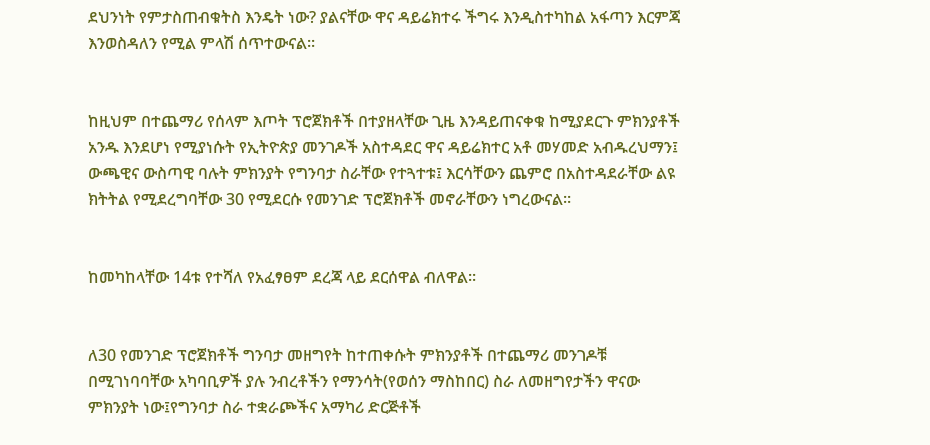ደህንነት የምታስጠብቁትስ እንዴት ነው? ያልናቸው ዋና ዳይሬክተሩ ችግሩ እንዲስተካከል አፋጣን እርምጃ እንወስዳለን የሚል ምላሽ ሰጥተውናል፡፡


ከዚህም በተጨማሪ የሰላም እጦት ፕሮጀክቶች በተያዘላቸው ጊዜ እንዳይጠናቀቁ ከሚያደርጉ ምክንያቶች አንዱ እንደሆነ የሚያነሱት የኢትዮጵያ መንገዶች አስተዳደር ዋና ዳይሬክተር አቶ መሃመድ አብዱረህማን፤ ውጫዊና ውስጣዊ ባሉት ምክንያት የግንባታ ስራቸው የተጓተቱ፤ እርሳቸውን ጨምሮ በአስተዳደራቸው ልዩ ክትትል የሚደረግባቸው 30 የሚደርሱ የመንገድ ፕሮጀክቶች መኖራቸውን ነግረውናል።


ከመካከላቸው 14ቱ የተሻለ የአፈፃፀም ደረጃ ላይ ደርሰዋል ብለዋል፡፡


ለ30 የመንገድ ፕሮጀክቶች ግንባታ መዘግየት ከተጠቀሱት ምክንያቶች በተጨማሪ መንገዶቹ በሚገነባባቸው አካባቢዎች ያሉ ንብረቶችን የማንሳት(የወሰን ማስከበር) ስራ ለመዘግየታችን ዋናው ምክንያት ነው፤የግንባታ ስራ ተቋራጮችና አማካሪ ድርጅቶች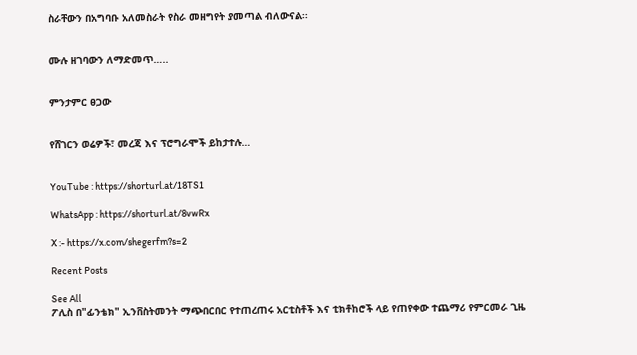ስራቸውን በአግባቡ አለመስራት የስራ መዘግየት ያመጣል ብለውናል፡፡


ሙሉ ዘገባውን ለማድመጥ…..


ምንታምር ፀጋው


የሸገርን ወሬዎች፣ መረጃ እና ፕሮግራሞች ይከታተሉ…


YouTube : https://shorturl.at/18TS1

WhatsApp : https://shorturl.at/8vwRx

X :- https://x.com/shegerfm?s=2

Recent Posts

See All
ፖሊስ በ"ፊንቴክ" ኢንቨስትመንት ማጭበርበር የተጠረጠሩ አርቲስቶች እና ቲክቶከሮች ላይ የጠየቀው ተጨማሪ የምርመራ ጊዜ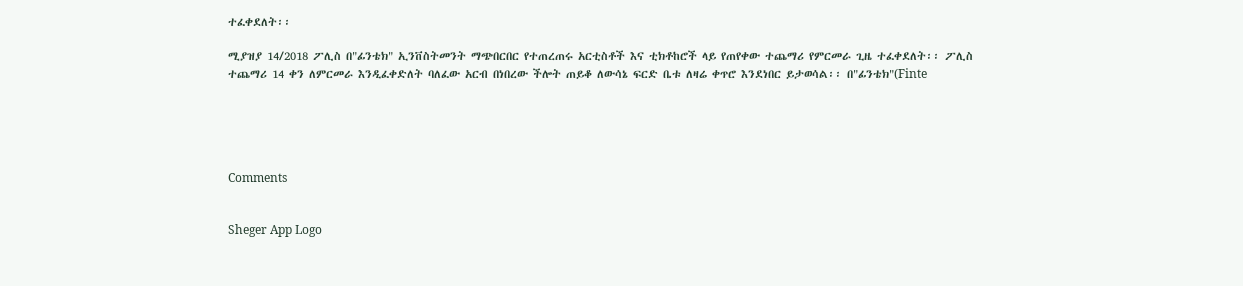ተፈቀደለት፡፡

ሚያዝያ 14/2018 ፖሊስ በ"ፊንቴክ" ኢንቨስትመንት ማጭበርበር የተጠረጠሩ አርቲስቶች እና ቲክቶከሮች ላይ የጠየቀው ተጨማሪ የምርመራ ጊዜ ተፈቀደለት፡፡ ፖሊስ ተጨማሪ 14 ቀን ለምርመራ እንዲፈቀድለት ባለፈው አርብ በነበረው ችሎት ጠይቆ ለውሳኔ ፍርድ ቤቱ ለዛሬ ቀጥሮ እንደነበር ይታወሳል፡፡ በ"ፊንቴክ"(Finte





Comments


Sheger App Logo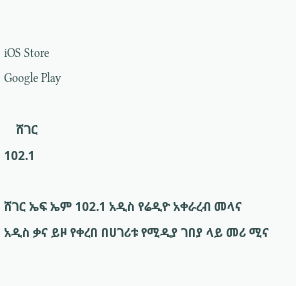iOS Store
Google Play

    ሸገር
102.1

ሸገር ኤፍ ኤም 102.1 አዲስ የሬዲዮ አቀራረብ መላና አዲስ ቃና ይዞ የቀረበ በሀገሪቱ የሚዲያ ገበያ ላይ መሪ ሚና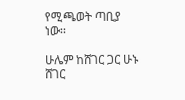የሚጫወት ጣቢያ ነው፡፡

ሁሌም ከሸገር ጋር ሁኑ
ሸገር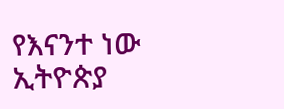የእናንተ ነው
ኢትዮጵያ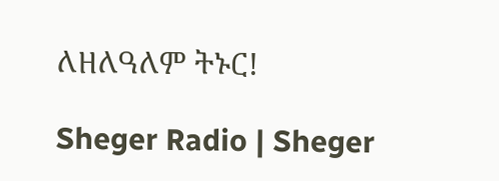ለዘለዓለም ትኑር!

Sheger Radio | Sheger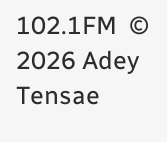102.1FM  © 2026 Adey Tensae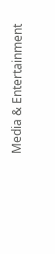Media & Entertainment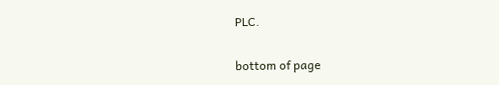PLC.

bottom of page